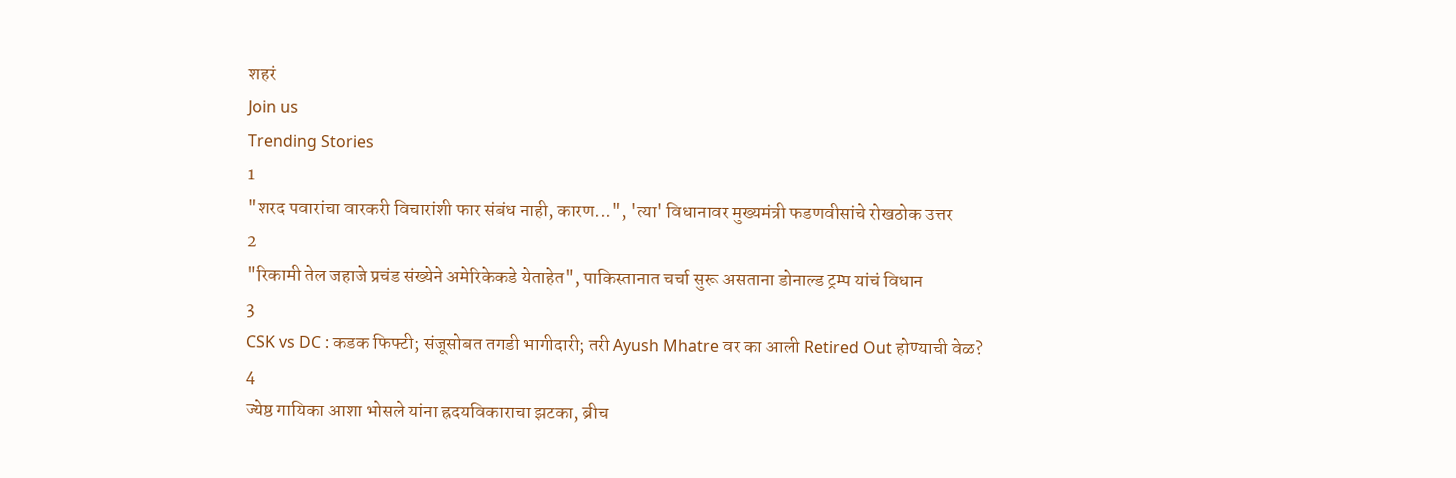शहरं
Join us
Trending Stories
1
"शरद पवारांचा वारकरी विचारांशी फार संबंध नाही, कारण...", 'त्या' विधानावर मुख्यमंत्री फडणवीसांचे रोखठोक उत्तर
2
"रिकामी तेल जहाजे प्रचंड संख्येने अमेरिकेकडे येताहेत", पाकिस्तानात चर्चा सुरू असताना डोनाल्ड ट्रम्प यांचं विधान
3
CSK vs DC : कडक फिफ्टी; संजूसोबत तगडी भागीदारी; तरी Ayush Mhatre वर का आली Retired Out होण्याची वेळ?
4
ज्येष्ठ गायिका आशा भोसले यांना ह्रदयविकाराचा झटका, ब्रीच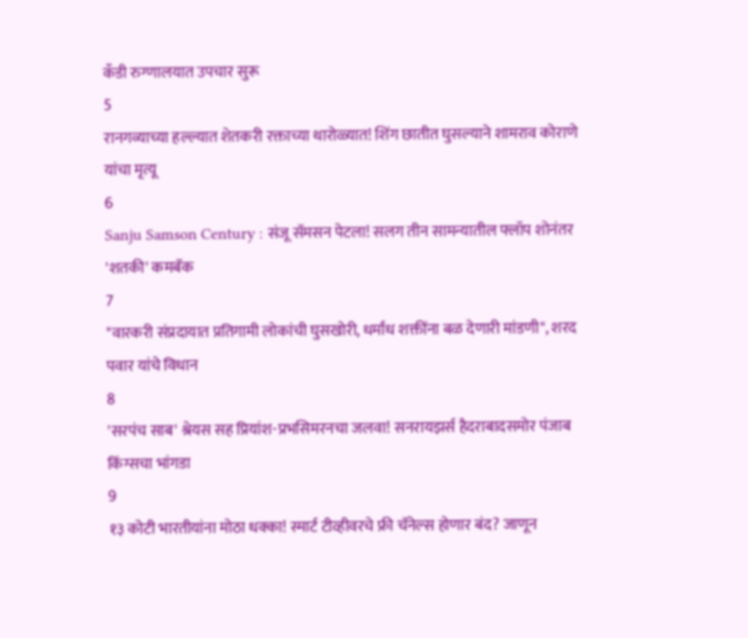कँडी रुग्णालयात उपचार सुरू
5
रानगव्याच्या हल्ल्यात शेतकरी रक्ताच्या थारोळ्यात! शिंग छातीत घुसल्याने शामराव कोराणे यांचा मृत्यू
6
Sanju Samson Century : संजू सॅमसन पेटला! सलग तीन सामन्यातील फ्लॉप शोनंतर 'शतकी' कमबॅक
7
"वारकरी संप्रदायात प्रतिगामी लोकांची घुसखोरी, धर्मांध शक्तींना बळ देणारी मांडणी", शरद पवार यांचे विधान
8
'सरपंच साब' श्रेयस सह प्रियांश-प्रभसिमरनचा जलवा! सनरायझर्स हैदराबादसमोर पंजाब किंग्सचा भांगडा
9
१३ कोटी भारतीयांना मोठा धक्का! स्मार्ट टीव्हीवरचे फ्री चॅनेल्स होणार बंद? जाणून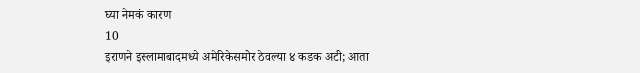घ्या नेमकं कारण
10
इराणने इस्लामाबादमध्ये अमेरिकेसमोर ठेवल्या ४ कडक अटी; आता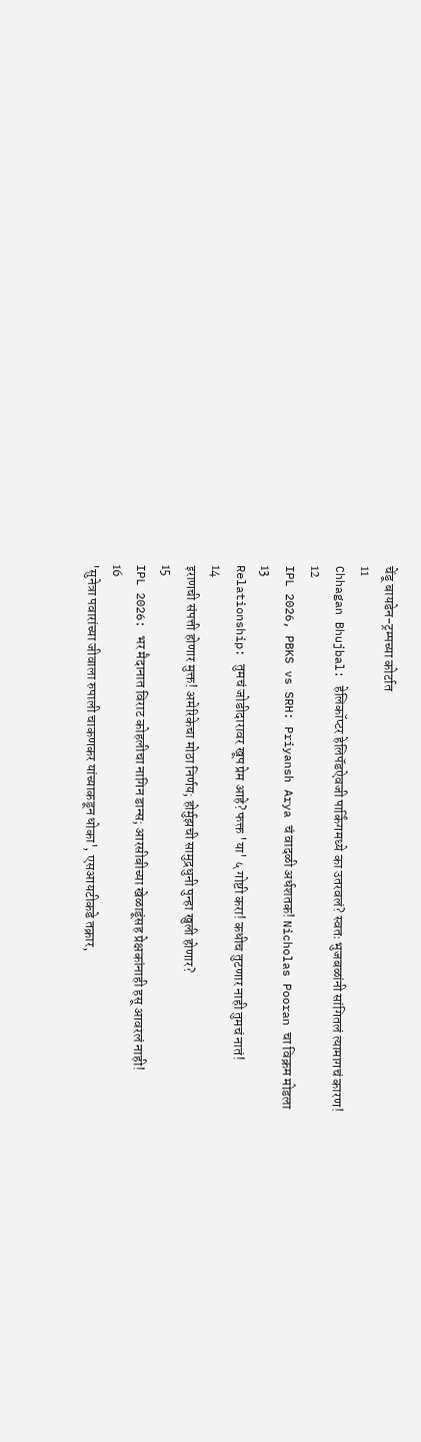चेंडू बायडेन-ट्रम्पच्या कोर्टात
11
Chhagan Bhujbal: हेलिकॉप्टर हेलिपॅडऐवजी पार्किंगमध्ये का उतरवलं? स्वतः भुजबळांनी सांगितलं त्यामागचं कारण!
12
IPL 2026, PBKS vs SRH: Priyansh Arya चं वादळी अर्धशतक! Nicholas Pooran चा विक्रम मोडला
13
Relationship: तुमचं जोडीदारावर खूप प्रेम आहे? फक्त 'या' ५ गोष्टी करा! कधीच तुटणार नाही तुमचं नातं!
14
इराणची संपत्ती होणार मुक्त! अमेरिकेचा मोठा निर्णय; होर्मुझची सामुद्रधुनी पुन्हा खुली होणार?
15
IPL 2026: भर मैदानात विराट कोहलीचा नागिन डान्स; आरसीबीच्या खेळाडूंसह प्रेक्षकांनाही हसू आवरलं नाही!
16
'सुनेत्रा पवारांच्या जीवाला रुपाली चाकणकर यांच्याकडून धोका', एसआयटीकडे तक्रार,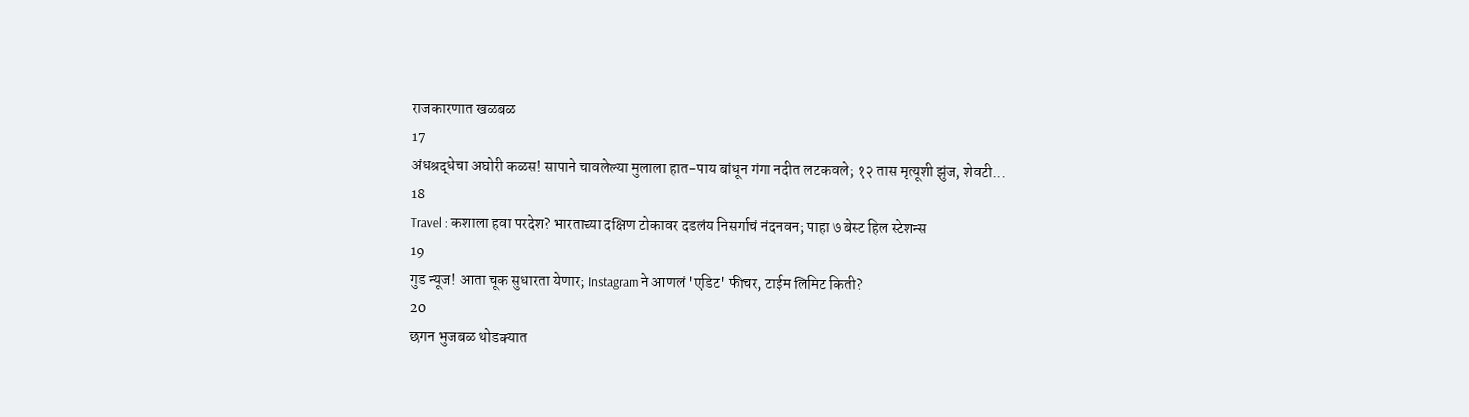राजकारणात खळबळ
17
अंधश्रद्धेचा अघोरी कळस! सापाने चावलेल्या मुलाला हात-पाय बांधून गंगा नदीत लटकवले; १२ तास मृत्यूशी झुंज, शेवटी...
18
Travel : कशाला हवा परदेश? भारताच्या दक्षिण टोकावर दडलंय निसर्गाचं नंदनवन; पाहा ७ बेस्ट हिल स्टेशन्स
19
गुड न्यूज! आता चूक सुधारता येणार; Instagram ने आणलं 'एडिट' फीचर, टाईम लिमिट किती?
20
छगन भुजबळ थोडक्यात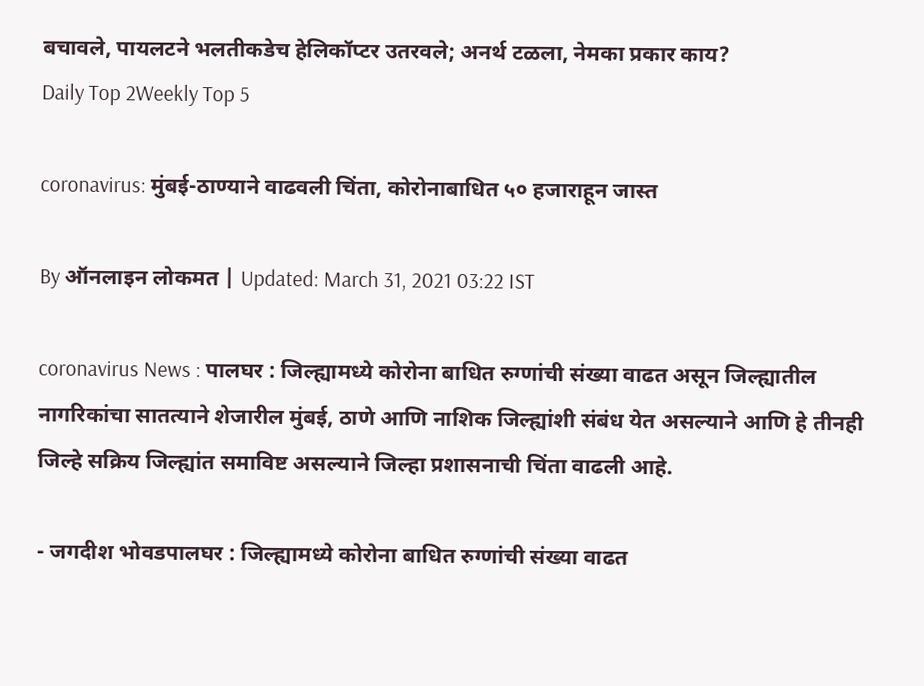बचावले, पायलटने भलतीकडेच हेलिकॉप्टर उतरवले; अनर्थ टळला, नेमका प्रकार काय?
Daily Top 2Weekly Top 5

coronavirus: मुंबई-ठाण्याने वाढवली चिंता, कोरोनाबाधित ५० हजाराहून जास्त

By ऑनलाइन लोकमत | Updated: March 31, 2021 03:22 IST

coronavirus News : पालघर : जिल्ह्यामध्ये कोरोना बाधित रुग्णांची संख्या वाढत असून जिल्ह्यातील नागरिकांचा सातत्याने शेजारील मुंबई, ठाणे आणि नाशिक जिल्ह्यांशी संबंध येत असल्याने आणि हे तीनही जिल्हे सक्रिय जिल्ह्यांत समाविष्ट असल्याने जिल्हा प्रशासनाची चिंता वाढली आहे.

- जगदीश भोवडपालघर : जिल्ह्यामध्ये कोरोना बाधित रुग्णांची संख्या वाढत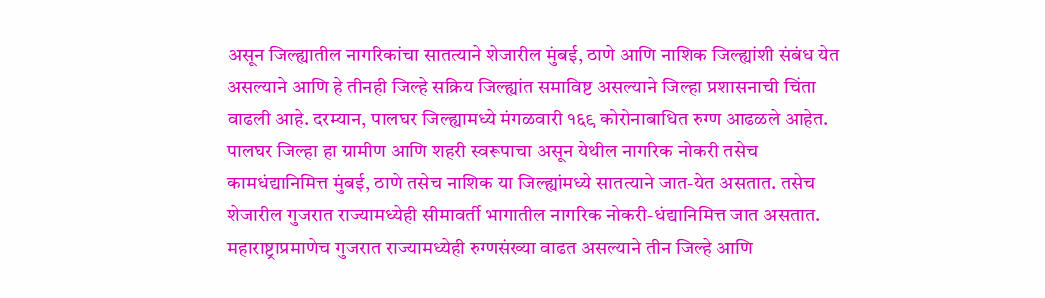असून जिल्ह्यातील नागरिकांचा सातत्याने शेजारील मुंबई, ठाणे आणि नाशिक जिल्ह्यांशी संबंध येत असल्याने आणि हे तीनही जिल्हे सक्रिय जिल्ह्यांत समाविष्ट असल्याने जिल्हा प्रशासनाची चिंता वाढली आहे. दरम्यान, पालघर जिल्ह्यामध्ये मंगळवारी १६९ कोरोनाबाधित रुग्ण आढळले आहेत. पालघर जिल्हा हा ग्रामीण आणि शहरी स्वरूपाचा असून येथील नागरिक नोकरी तसेच कामधंद्यानिमित्त मुंबई, ठाणे तसेच नाशिक या जिल्ह्यांमध्ये सातत्याने जात-येत असतात. तसेच शेजारील गुजरात राज्यामध्येही सीमावर्ती भागातील नागरिक नोकरी-धंद्यानिमित्त जात असतात. महाराष्ट्राप्रमाणेच गुजरात राज्यामध्येही रुग्णसंख्या वाढत असल्याने तीन जिल्हे आणि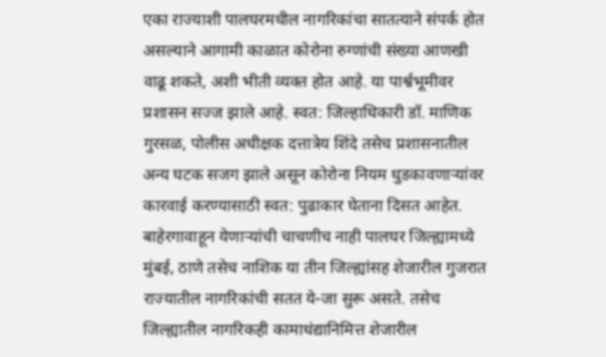एका राज्याशी पालघरमधील नागरिकांचा सातत्याने संपर्क होत असल्याने आगामी काळात कोरोना रुग्णांची संख्या आणखी वाढू शकते, अशी भीती व्यक्त होत आहे. या पार्श्वभूमीवर प्रशासन सज्ज झाले आहे. स्वत: जिल्हाधिकारी डॉ. माणिक गुरसळ, पोलीस अधीक्षक दत्तात्रेय शिंदे तसेच प्रशासनातील अन्य घटक सजग झाले असून कोरोना नियम धुडकावणाऱ्यांवर कारवाई करण्यासाठी स्वत: पुढाकार घेताना दिसत आहेत. बाहेरगावाहून येणाऱ्यांची चाचणीच नाही पालघर जिल्ह्यामध्ये मुंबई, ठाणे तसेच नाशिक या तीन जिल्ह्यांसह शेजारील गुजरात राज्यातील नागरिकांची सतत ये-जा सुरू असते. तसेच जिल्ह्यातील नागरिकही कामाधंद्यानिमित्त शेजारील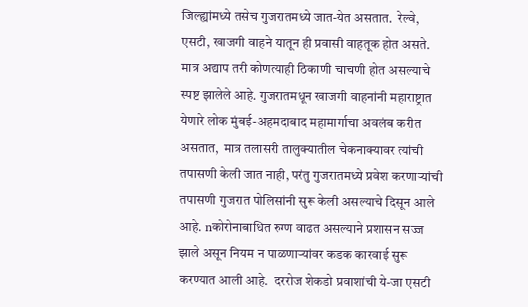जिल्ह्यांमध्ये तसेच गुजरातमध्ये जात-येत असतात.  रेल्वे, एसटी, खाजगी वाहने यातून ही प्रवासी वाहतूक होत असते. मात्र अद्याप तरी कोणत्याही ठिकाणी चाचणी होत असल्याचे स्पष्ट झालेले आहे. गुजरातमधून खाजगी वाहनांनी महाराष्ट्रात येणारे लोक मुंबई-अहमदाबाद महामार्गाचा अवलंब करीत असतात,  मात्र तलासरी तालुक्यातील चेकनाक्यावर त्यांची तपासणी केली जात नाही, परंतु गुजरातमध्ये प्रवेश करणाऱ्यांची तपासणी गुजरात पोलिसांनी सुरू केली असल्याचे दिसून आले आहे. nकोरोनाबाधित रुग्ण वाढत असल्याने प्रशासन सज्ज झाले असून नियम न पाळणाऱ्यांवर कडक कारवाई सुरू करण्यात आली आहे.  दररोज शेकडो प्रवाशांची ये-जा एसटी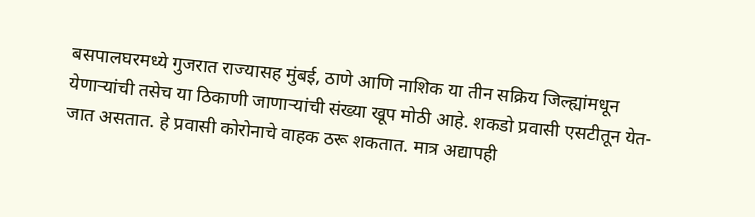बसपालघरमध्ये गुजरात राज्यासह मुंबई, ठाणे आणि नाशिक या तीन सक्रिय जिल्ह्यांमधून येणाऱ्यांची तसेच या ठिकाणी जाणाऱ्यांची संख्या खूप मोठी आहे. शकडो प्रवासी एसटीतून येत-जात असतात. हे प्रवासी कोरोनाचे वाहक ठरू शकतात. मात्र अद्यापही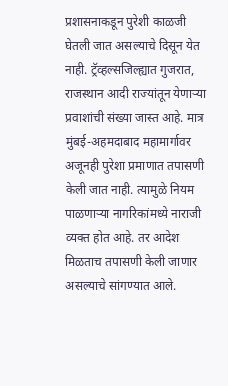प्रशासनाकडून पुरेशी काळजी घेतली जात असल्याचे दिसून येत नाही. ट्रॅव्हल्सजिल्ह्यात गुजरात, राजस्थान आदी राज्यांतून येणाऱ्या प्रवाशांची संख्या जास्त आहे. मात्र मुंबई-अहमदाबाद महामार्गावर अजूनही पुरेशा प्रमाणात तपासणी केली जात नाही. त्यामुळे नियम पाळणाऱ्या नागरिकांमध्ये नाराजी व्यक्त होत आहे. तर आदेश मिळताच तपासणी केली जाणार असल्याचे सांगण्यात आले.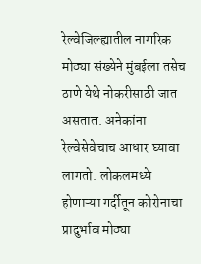रेल्वेजिल्ह्यातील नागरिक मोठ्या संख्येने मुंबईला तसेच ठाणे येथे नोकरीसाठी जात असतात. अनेकांना रेल्वेसेवेचाच आधार घ्यावा लागतो. लोकलमध्ये होणाऱ्या गर्दीतून कोरोनाचा प्रादुर्भाव मोठ्या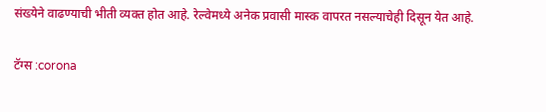संख्येने वाढण्याची भीती व्यक्त होत आहे. रेल्वेमध्ये अनेक प्रवासी मास्क वापरत नसल्याचेही दिसून येत आहे.

टॅग्स :corona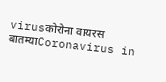virusकोरोना वायरस बातम्याCoronavirus in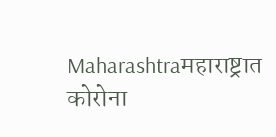Maharashtraमहाराष्ट्रात कोरोना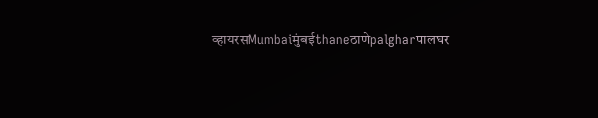व्हायरसMumbaiमुंबईthaneठाणेpalgharपालघर